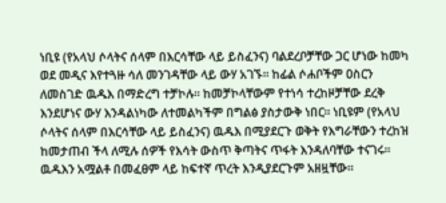ነቢዩ (የአላህ ሶላትና ሰላም በእርሳቸው ላይ ይስፈንና) ባልደረቦቻቸው ጋር ሆነው ከመካ ወደ መዲና እየተጓዙ ሳለ መንገዳቸው ላይ ውሃ አገኙ። ከፊል ሶሐቦችም ዐስርን ለመስገድ ዉዱእ በማድረግ ተቻኮሉ። ከመቻኮላቸውም የተነሳ ተረከዞቻቸው ደረቅ እንደሆነና ውሃ እንዳልነካው ለተመልካችም በግልፅ ያስታውቅ ነበር። ነቢዩም (የአላህ ሶላትና ሰላም በእርሳቸው ላይ ይስፈንና) ዉዱእ በሚያደርጉ ወቅት የእግራቸውን ተረከዝ ከመታጠብ ችላ ለሚሉ ሰዎች የእሳት ውስጥ ቅጣትና ጥፋት እንዳለባቸው ተናገሩ። ዉዱእን አሟልቶ በመፈፀም ላይ ከፍተኛ ጥረት እንዲያደርጉም አዘዟቸው።